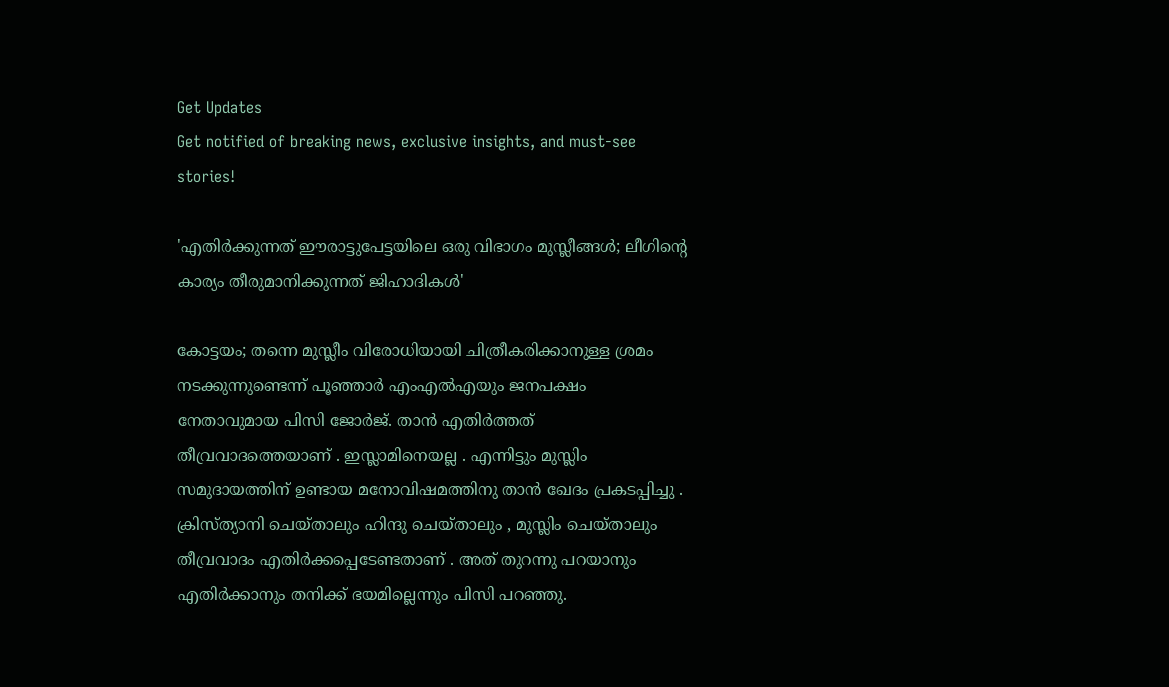Get Updates
Get notified of breaking news, exclusive insights, and must-see stories!

'എതിർക്കുന്നത് ഈരാട്ടുപേട്ടയിലെ ഒരു വിഭാഗം മുസ്ലീങ്ങൾ; ലീഗിന്റെ കാര്യം തീരുമാനിക്കുന്നത് ജിഹാദികൾ'

കോട്ടയം; തന്നെ മുസ്ലീം വിരോധിയായി ചിത്രീകരിക്കാനുള്ള ശ്രമം നടക്കുന്നുണ്ടെന്ന് പൂഞ്ഞാർ എംഎൽഎയും ജനപക്ഷം നേതാവുമായ പിസി ജോർജ്. താൻ എതിർത്തത് തീവ്രവാദത്തെയാണ് . ഇസ്ലാമിനെയല്ല . എന്നിട്ടും മുസ്ലിം സമുദായത്തിന് ഉണ്ടായ മനോവിഷമത്തിനു താൻ ഖേദം പ്രകടപ്പിച്ചു . ക്രിസ്ത്യാനി ചെയ്താലും ഹിന്ദു ചെയ്താലും , മുസ്ലിം ചെയ്താലും തീവ്രവാദം എതിർക്കപ്പെടേണ്ടതാണ് . അത് തുറന്നു പറയാനും എതിർക്കാനും തനിക്ക് ഭയമില്ലെന്നും പിസി പറഞ്ഞു.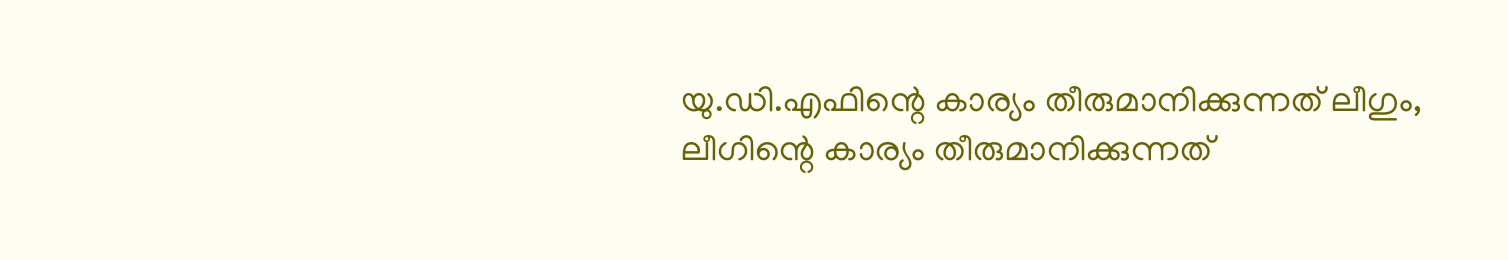യു.ഡി.എഫിന്റെ കാര്യം തീരുമാനിക്കുന്നത് ലീഗും, ലീഗിന്റെ കാര്യം തീരുമാനിക്കുന്നത്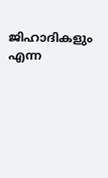ജിഹാദികളും എന്ന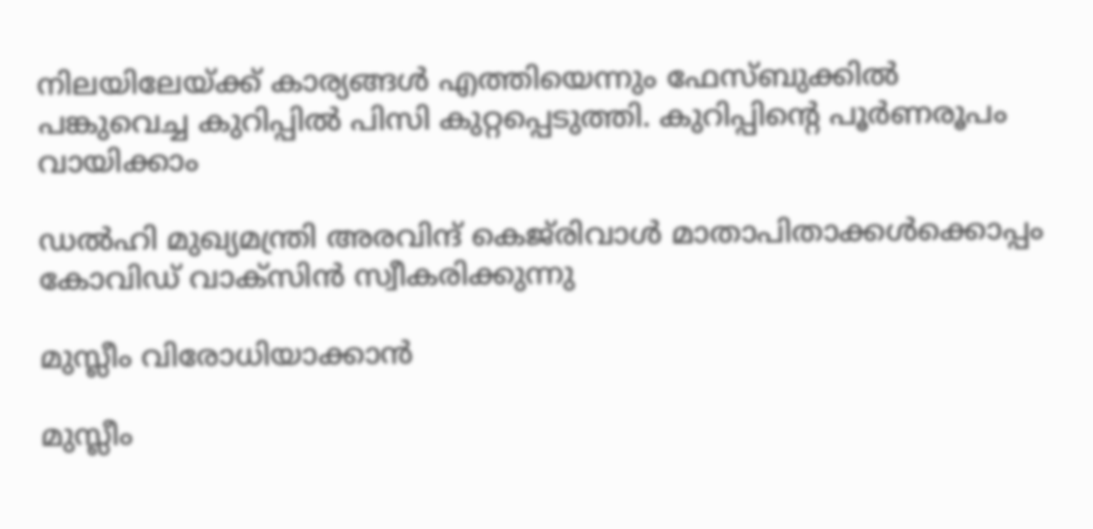നിലയിലേയ്ക്ക് കാര്യങ്ങൾ എത്തിയെന്നും ഫേസ്ബുക്കിൽ പങ്കുവെച്ച കുറിപ്പിൽ പിസി കുറ്റപ്പെടുത്തി. കുറിപ്പിന്റെ പൂർണരൂപം വായിക്കാം

ഡല്‍ഹി മുഖ്യമന്ത്രി അരവിന്ദ് കെജ്‌രിവാള്‍ മാതാപിതാക്കള്‍ക്കൊപ്പം കോവിഡ് വാക്‌സിന്‍ സ്വീകരിക്കുന്നു

മുസ്ലീം വിരോധിയാക്കാൻ

മുസ്ലീം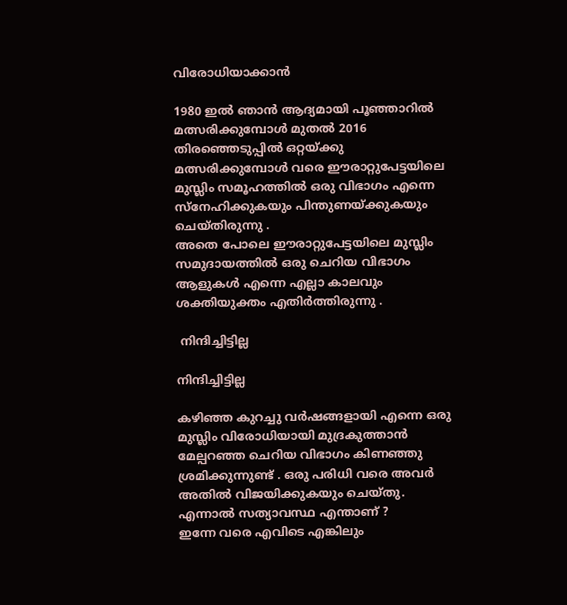വിരോധിയാക്കാൻ

1980 ഇൽ ഞാൻ ആദ്യമായി പൂഞ്ഞാറിൽ മത്സരിക്കുമ്പോൾ മുതൽ 2016 തിരഞ്ഞെടുപ്പിൽ ഒറ്റയ്ക്കു മത്സരിക്കുമ്പോൾ വരെ ഈരാറ്റുപേട്ടയിലെ മുസ്ലിം സമൂഹത്തിൽ ഒരു വിഭാഗം എന്നെ സ്നേഹിക്കുകയും പിന്തുണയ്ക്കുകയും ചെയ്തിരുന്നു .
അതെ പോലെ ഈരാറ്റുപേട്ടയിലെ മുസ്ലിം സമുദായത്തിൽ ഒരു ചെറിയ വിഭാഗം ആളുകൾ എന്നെ എല്ലാ കാലവും ശക്തിയുക്തം എതിർത്തിരുന്നു .

 നിന്ദിച്ചിട്ടില്ല

നിന്ദിച്ചിട്ടില്ല

കഴിഞ്ഞ കുറച്ചു വർഷങ്ങളായി എന്നെ ഒരു മുസ്ലിം വിരോധിയായി മുദ്രകുത്താൻ മേല്പറഞ്ഞ ചെറിയ വിഭാഗം കിണഞ്ഞു ശ്രമിക്കുന്നുണ്ട് . ഒരു പരിധി വരെ അവർ അതിൽ വിജയിക്കുകയും ചെയ്തു.
എന്നാൽ സത്യാവസ്ഥ എന്താണ് ?
ഇന്നേ വരെ എവിടെ എങ്കിലും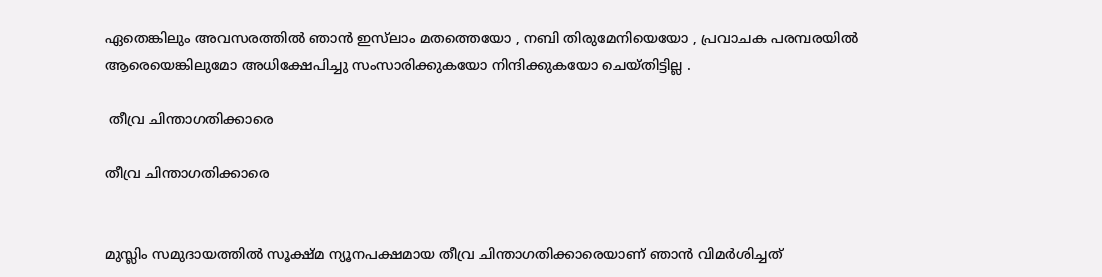ഏതെങ്കിലും അവസരത്തിൽ ഞാൻ ഇസ്‌ലാം മതത്തെയോ , നബി തിരുമേനിയെയോ , പ്രവാചക പരമ്പരയിൽ ആരെയെങ്കിലുമോ അധിക്ഷേപിച്ചു സംസാരിക്കുകയോ നിന്ദിക്കുകയോ ചെയ്തിട്ടില്ല .

 തീവ്ര ചിന്താഗതിക്കാരെ

തീവ്ര ചിന്താഗതിക്കാരെ


മുസ്ലിം സമുദായത്തിൽ സൂക്ഷ്മ ന്യൂനപക്ഷമായ തീവ്ര ചിന്താഗതിക്കാരെയാണ് ഞാൻ വിമർശിച്ചത്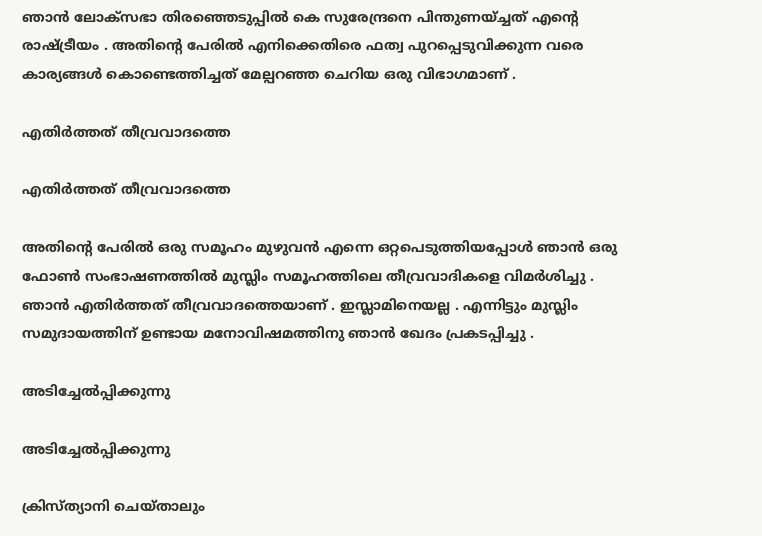ഞാൻ ലോക്സഭാ തിരഞ്ഞെടുപ്പിൽ കെ സുരേന്ദ്രനെ പിന്തുണയ്ച്ചത് എന്‍റെ രാഷ്ട്രീയം . അതിന്റെ പേരിൽ എനിക്കെതിരെ ഫത്വ പുറപ്പെടുവിക്കുന്ന വരെ കാര്യങ്ങൾ കൊണ്ടെത്തിച്ചത് മേല്പറഞ്ഞ ചെറിയ ഒരു വിഭാഗമാണ് .

എതിർത്തത് തീവ്രവാദത്തെ

എതിർത്തത് തീവ്രവാദത്തെ

അതിന്റെ പേരിൽ ഒരു സമൂഹം മുഴുവൻ എന്നെ ഒറ്റപെടുത്തിയപ്പോൾ ഞാൻ ഒരു ഫോൺ സംഭാഷണത്തിൽ മുസ്ലിം സമൂഹത്തിലെ തീവ്രവാദികളെ വിമർശിച്ചു . ഞാൻ എതിർത്തത് തീവ്രവാദത്തെയാണ് . ഇസ്ലാമിനെയല്ല . എന്നിട്ടും മുസ്ലിം സമുദായത്തിന് ഉണ്ടായ മനോവിഷമത്തിനു ഞാൻ ഖേദം പ്രകടപ്പിച്ചു .

അടിച്ചേൽപ്പിക്കുന്നു

അടിച്ചേൽപ്പിക്കുന്നു

ക്രിസ്ത്യാനി ചെയ്താലും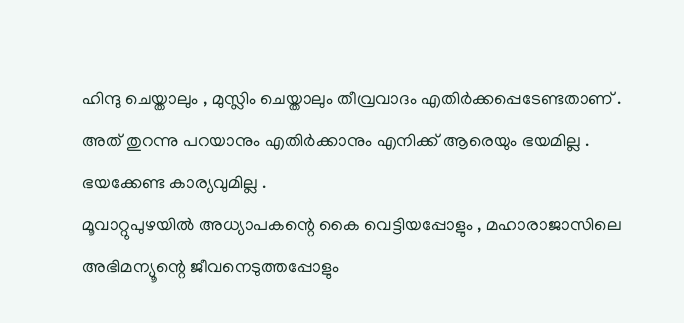ഹിന്ദു ചെയ്താലും , മുസ്ലിം ചെയ്താലും തീവ്രവാദം എതിർക്കപ്പെടേണ്ടതാണ് . അത് തുറന്നു പറയാനും എതിർക്കാനും എനിക്ക് ആരെയും ഭയമില്ല . ഭയക്കേണ്ട കാര്യവുമില്ല .
മൂവാറ്റുപുഴയിൽ അധ്യാപകന്റെ കൈ വെട്ടിയപ്പോളും , മഹാരാജാസിലെ അഭിമന്യൂന്റെ ജീവനെടുത്തപ്പോളും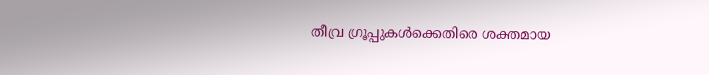തീവ്ര ഗ്രൂപ്പുകൾക്കെതിരെ ശക്തമായ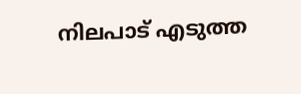നിലപാട് എടുത്ത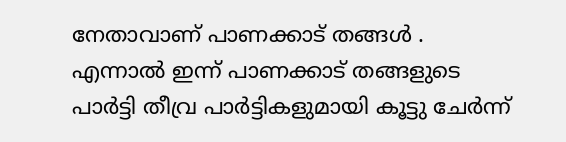നേതാവാണ് പാണക്കാട് തങ്ങൾ . എന്നാൽ ഇന്ന് പാണക്കാട് തങ്ങളുടെ പാർട്ടി തീവ്ര പാർട്ടികളുമായി കൂട്ടു ചേർന്ന്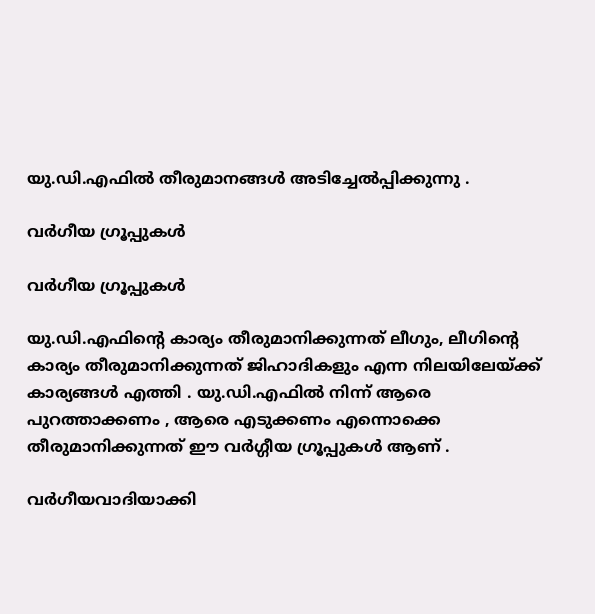യു.ഡി.എഫിൽ തീരുമാനങ്ങൾ അടിച്ചേൽപ്പിക്കുന്നു .

വർഗീയ ഗ്രൂപ്പുകൾ

വർഗീയ ഗ്രൂപ്പുകൾ

യു.ഡി.എഫിന്റെ കാര്യം തീരുമാനിക്കുന്നത് ലീഗും, ലീഗിന്റെ കാര്യം തീരുമാനിക്കുന്നത് ജിഹാദികളും എന്ന നിലയിലേയ്ക്ക് കാര്യങ്ങൾ എത്തി . യു.ഡി.എഫിൽ നിന്ന് ആരെ പുറത്താക്കണം , ആരെ എടുക്കണം എന്നൊക്കെ തീരുമാനിക്കുന്നത് ഈ വർഗ്ഗീയ ഗ്രൂപ്പുകൾ ആണ് .

വർഗീയവാദിയാക്കി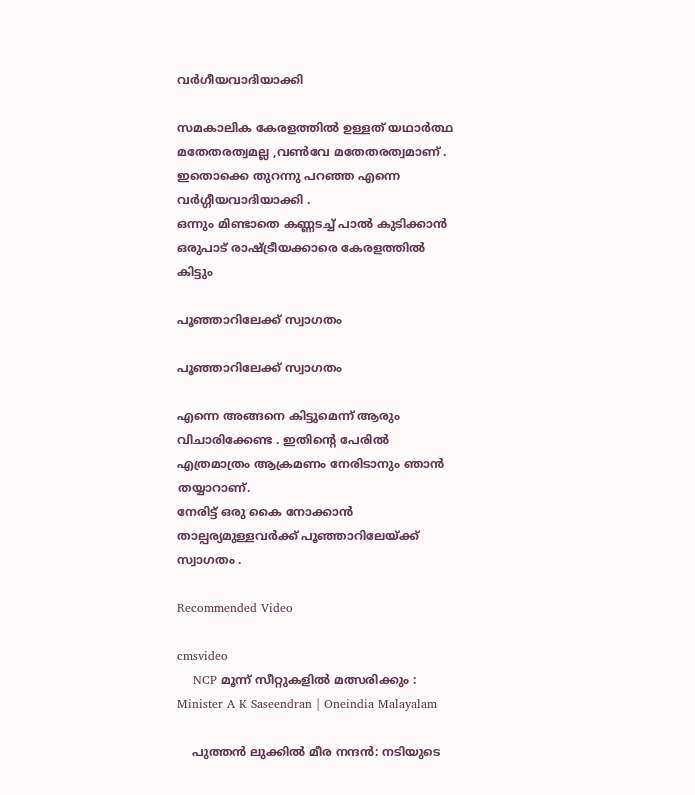വർഗീയവാദിയാക്കി

സമകാലിക കേരളത്തിൽ ഉള്ളത് യഥാർത്ഥ മതേതരത്വമല്ല ,വൺവേ മതേതരത്വമാണ് . ഇതൊക്കെ തുറന്നു പറഞ്ഞ എന്നെ വർഗ്ഗീയവാദിയാക്കി .
ഒന്നും മിണ്ടാതെ കണ്ണടച്ച് പാൽ കുടിക്കാൻ ഒരുപാട് രാഷ്ട്രീയക്കാരെ കേരളത്തിൽ കിട്ടും

പൂഞ്ഞാറിലേക്ക് സ്വാഗതം

പൂഞ്ഞാറിലേക്ക് സ്വാഗതം

എന്നെ അങ്ങനെ കിട്ടുമെന്ന് ആരും വിചാരിക്കേണ്ട . ഇതിന്റെ പേരിൽ എത്രമാത്രം ആക്രമണം നേരിടാനും ഞാൻ തയ്യാറാണ്.
നേരിട്ട് ഒരു കൈ നോക്കാൻ താല്പര്യമുള്ളവർക്ക് പൂഞ്ഞാറിലേയ്ക്ക് സ്വാഗതം .

Recommended Video

cmsvideo
    NCP മൂന്ന് സീറ്റുകളിൽ മത്സരിക്കും : Minister A K Saseendran | Oneindia Malayalam

    പുത്തന്‍ ലുക്കില്‍ മീര നന്ദന്‍: നടിയുടെ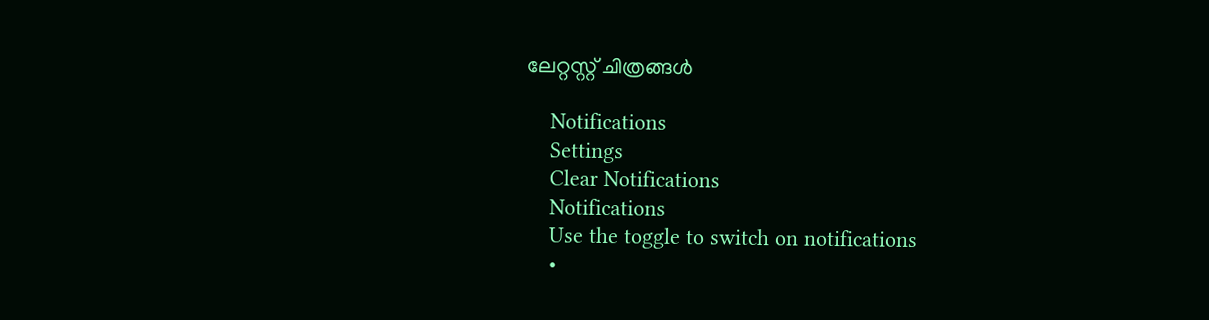ലേറ്റസ്റ്റ് ചിത്രങ്ങള്‍

    Notifications
    Settings
    Clear Notifications
    Notifications
    Use the toggle to switch on notifications
    •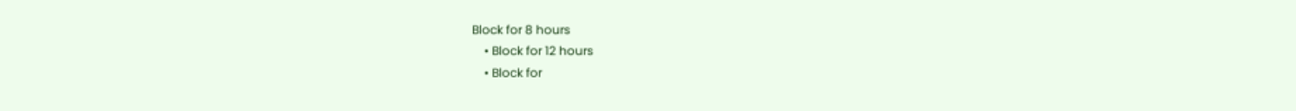Block for 8 hours
    • Block for 12 hours
    • Block for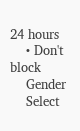24 hours
    • Don't block
    Gender
    Select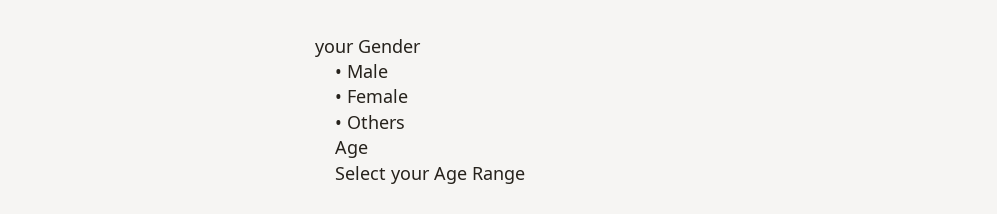your Gender
    • Male
    • Female
    • Others
    Age
    Select your Age Range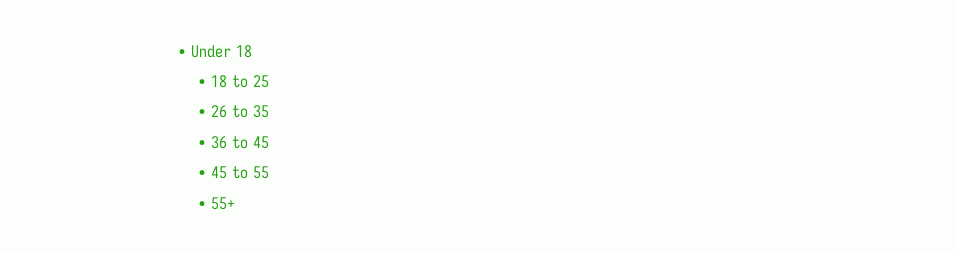• Under 18
    • 18 to 25
    • 26 to 35
    • 36 to 45
    • 45 to 55
    • 55+